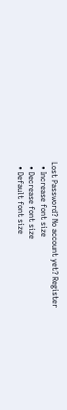Lost Password? No account yet? Register
  • Increase font size
  • Decrease font size
  • Default font size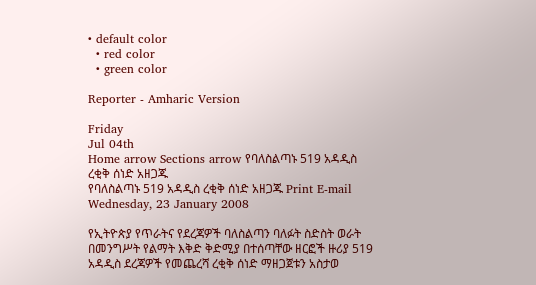• default color
  • red color
  • green color

Reporter - Amharic Version

Friday
Jul 04th
Home arrow Sections arrow የባለስልጣኑ 519 አዳዲስ ረቂቅ ሰነድ አዘጋጁ
የባለስልጣኑ 519 አዳዲስ ረቂቅ ሰነድ አዘጋጁ Print E-mail
Wednesday, 23 January 2008

የኢትዮጵያ የጥራትና የደረጃዎች ባለስልጣን ባለፉት ስድስት ወራት በመንግሥት የልማት እቅድ ቅድሚያ በተሰጣቸው ዘርፎች ዙሪያ 519 አዳዲስ ደረጃዎች የመጨረሻ ረቂቅ ሰነድ ማዘጋጀቱን አስታወ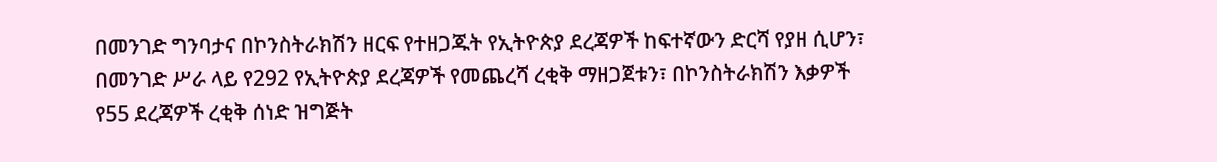በመንገድ ግንባታና በኮንስትራክሽን ዘርፍ የተዘጋጁት የኢትዮጵያ ደረጃዎች ከፍተኛውን ድርሻ የያዘ ሲሆን፣ በመንገድ ሥራ ላይ የ292 የኢትዮጵያ ደረጃዎች የመጨረሻ ረቂቅ ማዘጋጀቱን፣ በኮንስትራክሽን እቃዎች የ55 ደረጃዎች ረቂቅ ሰነድ ዝግጅት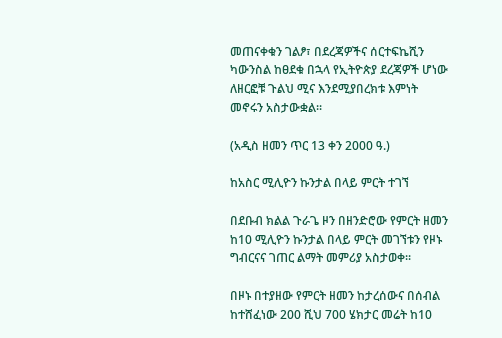መጠናቀቁን ገልፆ፣ በደረጃዎችና ሰርተፍኬሺን ካውንስል ከፀደቁ በኋላ የኢትዮጵያ ደረጃዎች ሆነው ለዘርፎቹ ጉልህ ሚና እንደሚያበረክቱ እምነት መኖሩን አስታውቋል፡፡

(አዲስ ዘመን ጥር 13 ቀን 2000 ዓ.)

ከአስር ሚሊዮን ኩንታል በላይ ምርት ተገኘ

በደቡብ ክልል ጉራጌ ዞን በዘንድሮው የምርት ዘመን ከ10 ሚሊዮን ኩንታል በላይ ምርት መገኘቱን የዞኑ ግብርናና ገጠር ልማት መምሪያ አስታወቀ፡፡

በዞኑ በተያዘው የምርት ዘመን ከታረሰውና በሰብል ከተሸፈነው 200 ሺህ 700 ሄክታር መሬት ከ10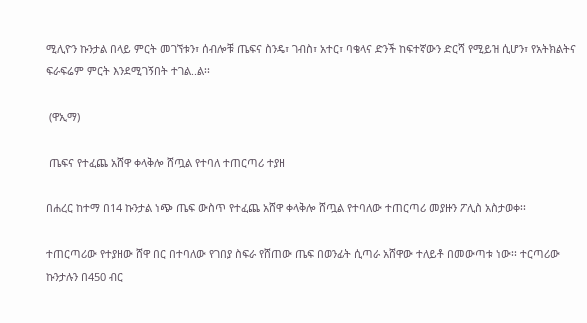ሚሊዮን ኩንታል በላይ ምርት መገኘቱን፣ ሰብሎቹ ጤፍና ስንዴ፣ ገብስ፣ አተር፣ ባቄላና ድንች ከፍተኛውን ድርሻ የሚይዝ ሲሆን፣ የአትክልትና ፍራፍሬም ምርት እንደሚገኝበት ተገል..ል፡፡

 (ዋኢማ)

 ጤፍና የተፈጨ አሸዋ ቀላቅሎ ሸጧል የተባለ ተጠርጣሪ ተያዘ

በሐረር ከተማ በ14 ኩንታል ነጭ ጤፍ ውስጥ የተፈጨ አሸዋ ቀላቅሎ ሸጧል የተባለው ተጠርጣሪ መያዙን ፖሊስ አስታወቀ፡፡

ተጠርጣሪው የተያዘው ሸዋ በር በተባለው የገበያ ስፍራ የሸጠው ጤፍ በወንፊት ሲጣራ አሸዋው ተለይቶ በመውጣቱ ነው፡፡ ተርጣሪው ኩንታሉን በ450 ብር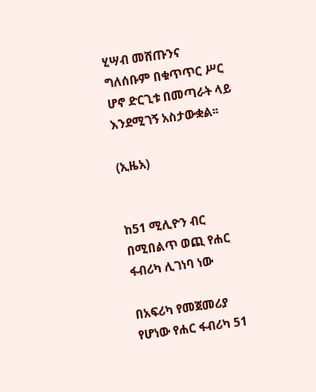ሂሣብ መሸጡንና ግለሰቡም በቁጥጥር ሥር ሆኖ ድርጊቱ በመጣራት ላይ እንደሚገኝ አስታውቋል፡፡

(ኢዜአ)


ከ51 ሚሊዮን ብር በሚበልጥ ወጪ የሐር ፋብሪካ ሊገነባ ነው

በአፍሪካ የመጀመሪያ የሆነው የሐር ፋብሪካ 51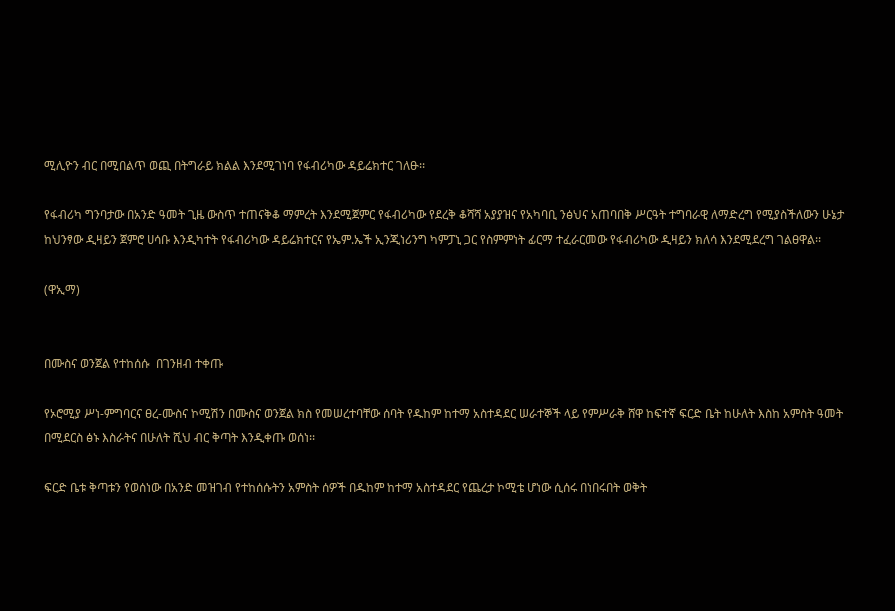ሚሊዮን ብር በሚበልጥ ወጪ በትግራይ ክልል እንደሚገነባ የፋብሪካው ዳይሬክተር ገለፁ፡፡

የፋብሪካ ግንባታው በአንድ ዓመት ጊዜ ውስጥ ተጠናቅቆ ማምረት እንደሚጀምር የፋብሪካው የደረቅ ቆሻሻ አያያዝና የአካባቢ ንፅህና አጠባበቅ ሥርዓት ተግባራዊ ለማድረግ የሚያስችለውን ሁኔታ ከህንፃው ዲዛይን ጀምሮ ሀሳቡ እንዲካተት የፋብሪካው ዳይሬክተርና የኤም.ኤች ኢንጂነሪንግ ካምፓኒ ጋር የስምምነት ፊርማ ተፈራርመው የፋብሪካው ዲዛይን ክለሳ እንደሚደረግ ገልፀዋል፡፡

(ዋኢማ)


በሙስና ወንጀል የተከሰሱ  በገንዘብ ተቀጡ

የኦሮሚያ ሥነ-ምግባርና ፀረ-ሙስና ኮሚሽን በሙስና ወንጀል ክስ የመሠረተባቸው ሰባት የዱከም ከተማ አስተዳደር ሠራተኞች ላይ የምሥራቅ ሸዋ ከፍተኛ ፍርድ ቤት ከሁለት እስከ አምስት ዓመት በሚደርስ ፅኑ እስራትና በሁለት ሺህ ብር ቅጣት እንዲቀጡ ወሰነ፡፡

ፍርድ ቤቱ ቅጣቱን የወሰነው በአንድ መዝገብ የተከሰሱትን አምስት ሰዎች በዱከም ከተማ አስተዳደር የጨረታ ኮሚቴ ሆነው ሲሰሩ በነበሩበት ወቅት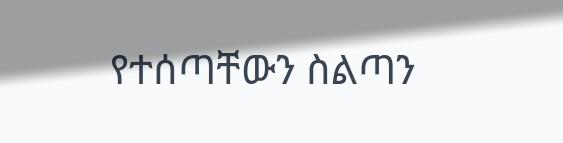የተሰጣቸውን ስልጣን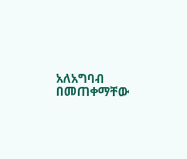አለአግባብ በመጠቀማቸው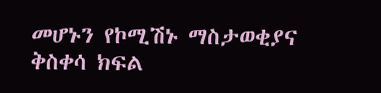መሆኑን የኮሚሽኑ ማስታወቂያና ቅስቀሳ ክፍል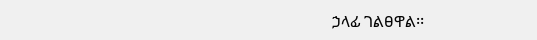ኃላፊ ገልፀዋል፡፡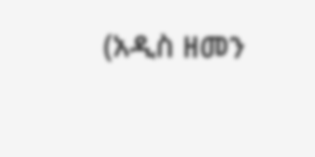(አዲስ ዘመን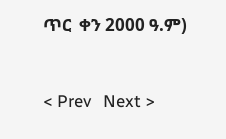ጥር  ቀን 2000 ዓ.ም)


< Prev   Next >